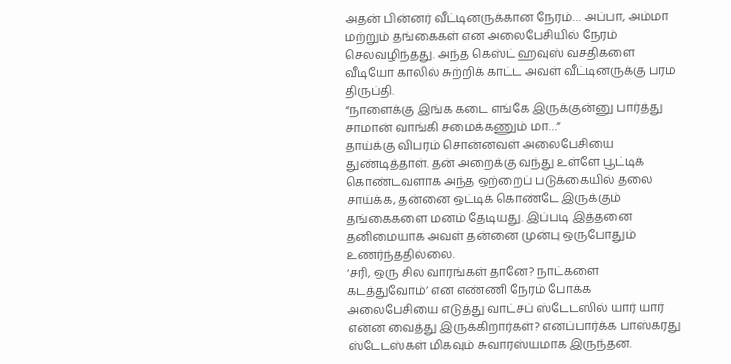அதன் பின்னர் வீட்டினருக்கான நேரம்… அப்பா, அம்மா மற்றும் தங்கைகள் என அலைபேசியில் நேரம் செலவழிந்தது. அந்த கெஸ்ட் ஹவுஸ் வசதிகளை வீடியோ காலில் சுற்றிக் காட்ட அவள் வீட்டினருக்கு பரம திருப்தி.
“நாளைக்கு இங்க கடை எங்கே இருக்குன்னு பார்த்து சாமான் வாங்கி சமைக்கணும் மா…”
தாய்க்கு விபரம் சொன்னவள் அலைபேசியை துண்டித்தாள். தன் அறைக்கு வந்து உள்ளே பூட்டிக் கொண்டவளாக அந்த ஒற்றைப் படுக்கையில் தலை சாய்க்க, தன்னை ஒட்டிக் கொண்டே இருக்கும் தங்கைகளை மனம் தேடியது. இப்படி இத்தனை தனிமையாக அவள் தன்னை முன்பு ஒருபோதும் உணர்ந்ததில்லை.
‘சரி, ஒரு சில வாரங்கள் தானே? நாட்களை கடத்துவோம்’ என எண்ணி நேரம் போக்க அலைபேசியை எடுத்து வாட்சப் ஸ்டேடஸில் யார் யார் என்ன வைத்து இருக்கிறார்கள்? எனப்பார்க்க பாஸ்கரது ஸ்டேடஸ்கள் மிகவும் சுவாரஸ்யமாக இருந்தன.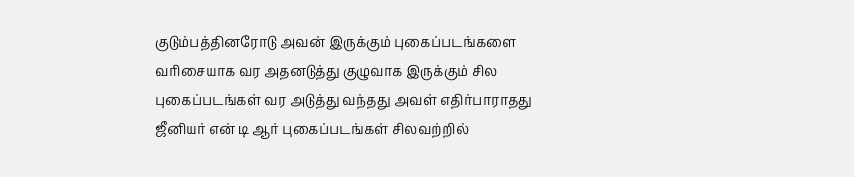குடும்பத்தினரோடு அவன் இருக்கும் புகைப்படங்களை வரிசையாக வர அதனடுத்து குழுவாக இருக்கும் சில புகைப்படங்கள் வர அடுத்து வந்தது அவள் எதிர்பாராதது ஜீனியர் என் டி ஆர் புகைப்படங்கள் சிலவற்றில்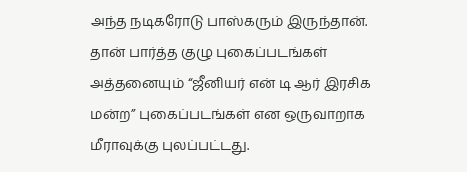அந்த நடிகரோடு பாஸ்கரும் இருந்தான்.
தான் பார்த்த குழு புகைப்படங்கள் அத்தனையும் “ஜீனியர் என் டி ஆர் இரசிக மன்ற” புகைப்படங்கள் என ஒருவாறாக மீராவுக்கு புலப்பட்டது.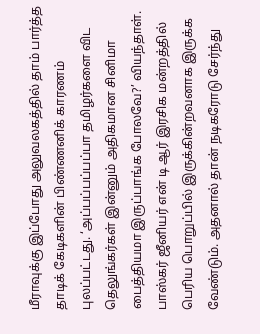மீராவுக்கு இப்போது அலுவலகத்தில் தாம் பார்த்த தாடிக் கேடிகளின் பிண்ணனிக் காரணம் புலப்பட்டது. ‘அப்பப்பப்பப்பா தமிழர்களை விட தெலுங்கர்கள் இன்னும் அதிகமான சினிமா பைத்தியமா இருப்பாங்க போலவே?’ வியந்தாள்.
பாஸ்கர் ஜீனியர் என் டி ஆர் இரசிக மன்றத்தில் பெரிய பொறுப்பில் இருக்கின்றவனாக இருக்க வேண்டும். அதனால் தான் நடிகரோடு சேர்ந்து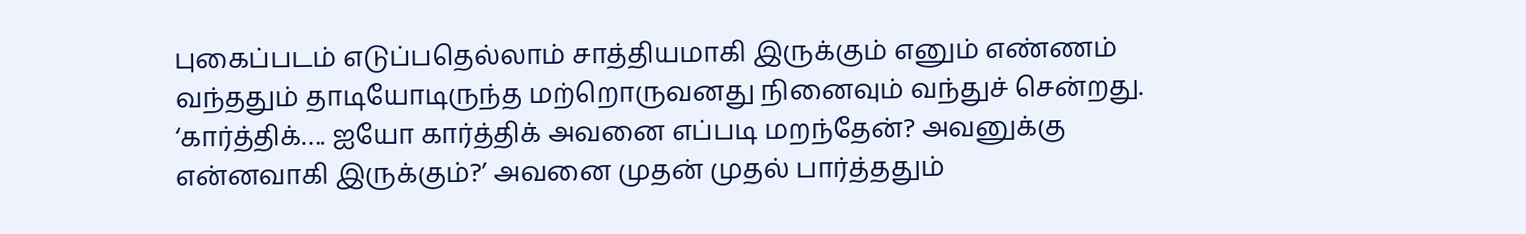புகைப்படம் எடுப்பதெல்லாம் சாத்தியமாகி இருக்கும் எனும் எண்ணம் வந்ததும் தாடியோடிருந்த மற்றொருவனது நினைவும் வந்துச் சென்றது.
‘கார்த்திக்…. ஐயோ கார்த்திக் அவனை எப்படி மறந்தேன்? அவனுக்கு என்னவாகி இருக்கும்?’ அவனை முதன் முதல் பார்த்ததும்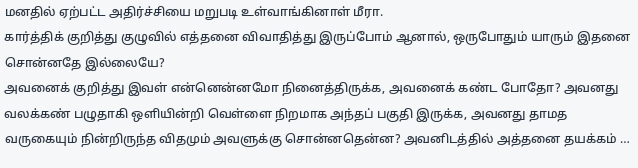மனதில் ஏற்பட்ட அதிர்ச்சியை மறுபடி உள்வாங்கினாள் மீரா.
கார்த்திக் குறித்து குழுவில் எத்தனை விவாதித்து இருப்போம் ஆனால், ஒருபோதும் யாரும் இதனை சொன்னதே இல்லையே?
அவனைக் குறித்து இவள் என்னென்னமோ நினைத்திருக்க, அவனைக் கண்ட போதோ? அவனது வலக்கண் பழுதாகி ஒளியின்றி வெள்ளை நிறமாக அந்தப் பகுதி இருக்க, அவனது தாமத வருகையும் நின்றிருந்த விதமும் அவளுக்கு சொன்னதென்ன? அவனிடத்தில் அத்தனை தயக்கம் …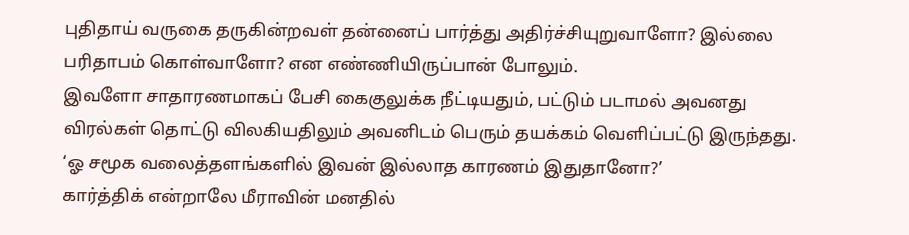புதிதாய் வருகை தருகின்றவள் தன்னைப் பார்த்து அதிர்ச்சியுறுவாளோ? இல்லை பரிதாபம் கொள்வாளோ? என எண்ணியிருப்பான் போலும்.
இவளோ சாதாரணமாகப் பேசி கைகுலுக்க நீட்டியதும், பட்டும் படாமல் அவனது விரல்கள் தொட்டு விலகியதிலும் அவனிடம் பெரும் தயக்கம் வெளிப்பட்டு இருந்தது. ‘ஓ சமூக வலைத்தளங்களில் இவன் இல்லாத காரணம் இதுதானோ?’
கார்த்திக் என்றாலே மீராவின் மனதில்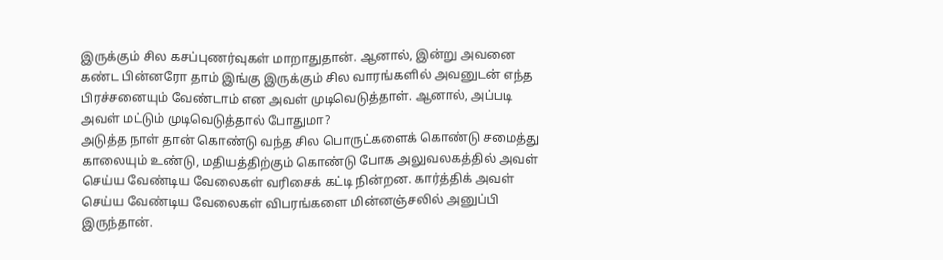இருக்கும் சில கசப்புணர்வுகள் மாறாதுதான். ஆனால், இன்று அவனை கண்ட பின்னரோ தாம் இங்கு இருக்கும் சில வாரங்களில் அவனுடன் எந்த பிரச்சனையும் வேண்டாம் என அவள் முடிவெடுத்தாள். ஆனால், அப்படி அவள் மட்டும் முடிவெடுத்தால் போதுமா?
அடுத்த நாள் தான் கொண்டு வந்த சில பொருட்களைக் கொண்டு சமைத்து காலையும் உண்டு, மதியத்திற்கும் கொண்டு போக அலுவலகத்தில் அவள் செய்ய வேண்டிய வேலைகள் வரிசைக் கட்டி நின்றன. கார்த்திக் அவள் செய்ய வேண்டிய வேலைகள் விபரங்களை மின்னஞ்சலில் அனுப்பி இருந்தான்.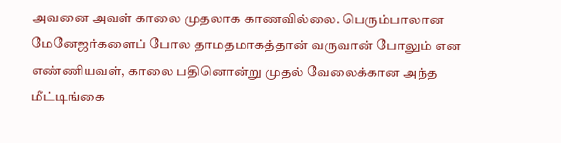அவனை அவள் காலை முதலாக காணவில்லை. பெரும்பாலான மேனேஜர்களைப் போல தாமதமாகத்தான் வருவான் போலும் என எண்ணியவள், காலை பதினொன்று முதல் வேலைக்கான அந்த மீட்டிங்கை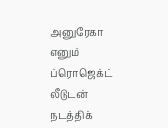அனுரேகா எனும் ப்ரொஜெக்ட் லீடுடன் நடத்திக்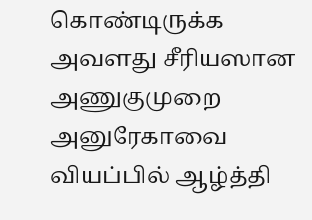கொண்டிருக்க அவளது சீரியஸான அணுகுமுறை அனுரேகாவை வியப்பில் ஆழ்த்தி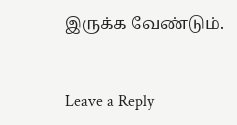இருக்க வேண்டும்.


Leave a Reply